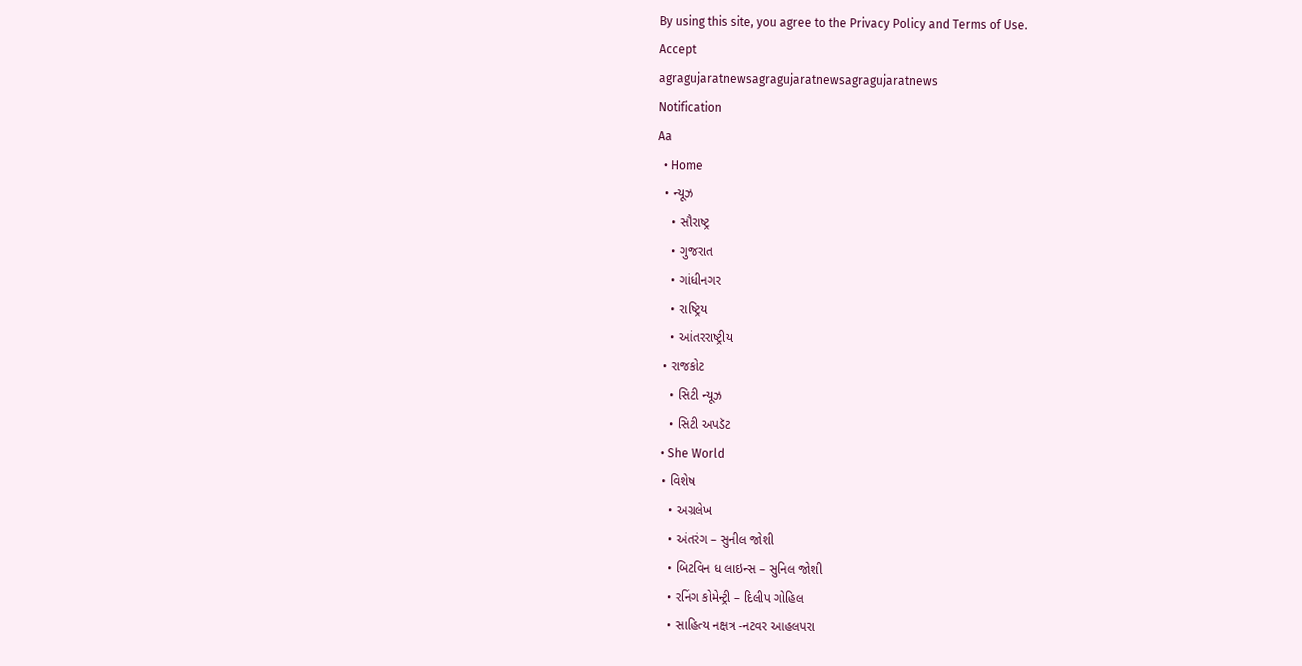By using this site, you agree to the Privacy Policy and Terms of Use.
Accept
agragujaratnewsagragujaratnewsagragujaratnews
Notification
Aa
  • Home
  • ન્યૂઝ
    • સૌરાષ્ટ્ર
    • ગુજરાત
    • ગાંધીનગર
    • રાષ્ટ્રિય
    • આંતરરાષ્ટ્રીય
  • રાજકોટ
    • સિટી ન્યૂઝ
    • સિટી અપડૅટ
  • She World
  • વિશેષ
    • અગ્રલેખ
    • અંતરંગ – સુનીલ જોશી
    • બિટવિન ધ લાઇન્સ – સુનિલ જોશી
    • રનિંગ કોમેન્ટ્રી – દિલીપ ગોહિલ
    • સાહિત્ય નક્ષત્ર -નટવર આહલપરા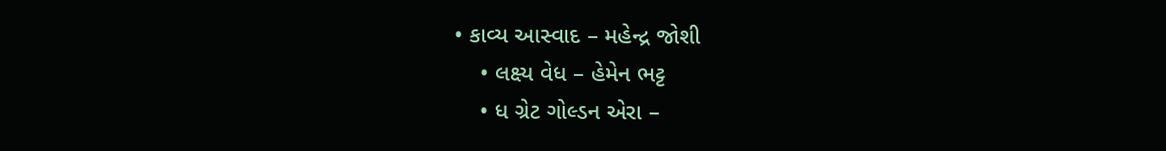• કાવ્ય આસ્વાદ – મહેન્દ્ર જોશી
    • લક્ષ્ય વેધ – હેમેન ભટ્ટ
    • ધ ગ્રેટ ગોલ્ડન એરા –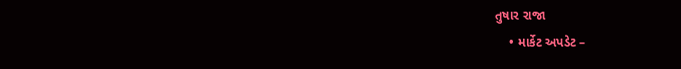તુષાર રાજા
    • માર્કેટ અપડેટ –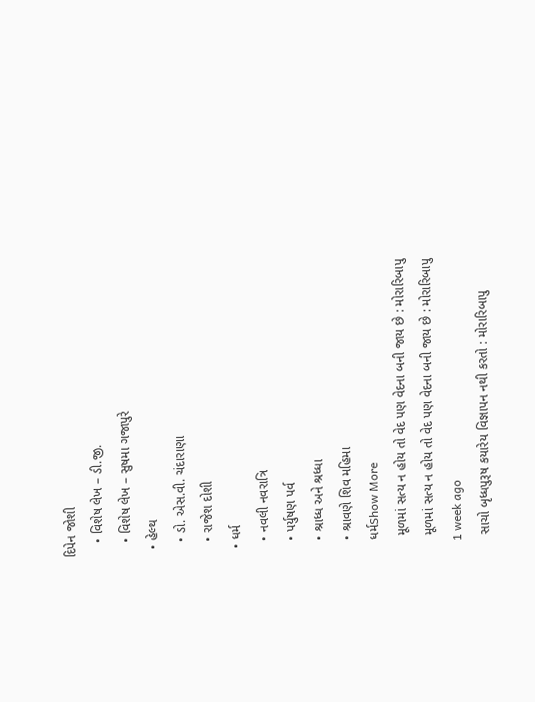દિપેન જોશી
    • વિશેષ લેખ – ડી.જી.
    • વિશેષ લેખ – સુષમા ગજાપુરે
  • હેલ્થ
    • ડો. એસ.વી. ચંદારાણા
    • રાજેશ દોશી
  • ધર્મ
    • નવલી નવરાત્રિ
    • પર્યુષણ પર્વ
    • શ્રાધ્ધ અને શ્રધ્ધા
    • શ્રાવણે શિવ મહિમા
    ધર્મShow More
     મૂળમાં સત્ય ન હોય તો વેદ પણ વેદના બની જાય છે : મોરારિબાપુ
     મૂળમાં સત્ય ન હોય તો વેદ પણ વેદના બની જાય છે : મોરારિબાપુ
    1 week ago
     સાચો બૃધ્ધપુરૂષ કયારેય વિજ્ઞાપન નથી કરતો : મોરારિબાપુ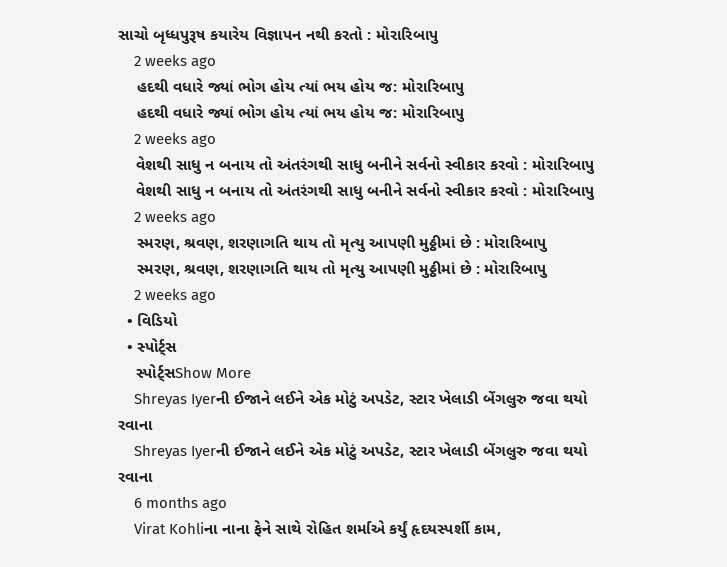સાચો બૃધ્ધપુરૂષ કયારેય વિજ્ઞાપન નથી કરતો : મોરારિબાપુ
    2 weeks ago
    હદથી વધારે જ્યાં ભોગ હોય ત્યાં ભય હોય જ: મોરારિબાપુ
    હદથી વધારે જ્યાં ભોગ હોય ત્યાં ભય હોય જ: મોરારિબાપુ
    2 weeks ago
    વેશથી સાધુ ન બનાય તો અંતરંગથી સાધુ બનીને સર્વનો સ્વીકાર કરવો : મોરારિબાપુ
    વેશથી સાધુ ન બનાય તો અંતરંગથી સાધુ બનીને સર્વનો સ્વીકાર કરવો : મોરારિબાપુ
    2 weeks ago
    સ્મરણ, શ્રવણ, શરણાગતિ થાય તો મૃત્યુ આપણી મુઠ્ઠીમાં છે : મોરારિબાપુ
    સ્મરણ, શ્રવણ, શરણાગતિ થાય તો મૃત્યુ આપણી મુઠ્ઠીમાં છે : મોરારિબાપુ
    2 weeks ago
  • વિડિયો
  • સ્પોર્ટ્સ
    સ્પોર્ટ્સShow More
    Shreyas Iyerની ઈજાને લઈને એક મોટું અપડેટ, સ્ટાર ખેલાડી બેંગલુરુ જવા થયો રવાના
    Shreyas Iyerની ઈજાને લઈને એક મોટું અપડેટ, સ્ટાર ખેલાડી બેંગલુરુ જવા થયો રવાના
    6 months ago
    Virat Kohliના નાના ફેને સાથે રોહિત શર્માએ કર્યું હૃદયસ્પર્શી કામ,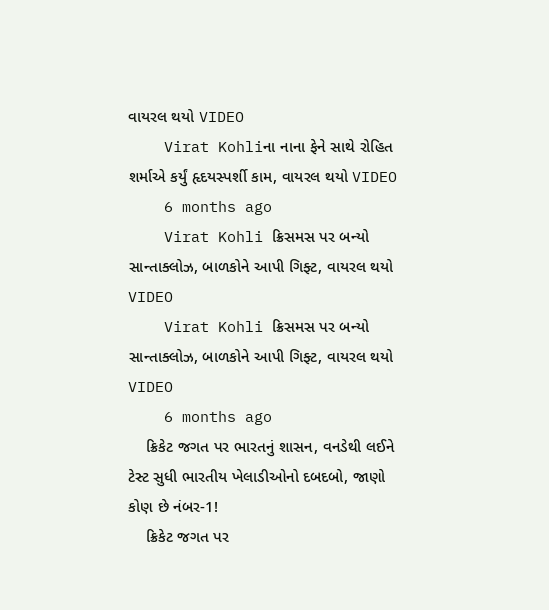વાયરલ થયો VIDEO
    Virat Kohliના નાના ફેને સાથે રોહિત શર્માએ કર્યું હૃદયસ્પર્શી કામ, વાયરલ થયો VIDEO
    6 months ago
    Virat Kohli ક્રિસમસ પર બન્યો સાન્તાક્લોઝ, બાળકોને આપી ગિફ્ટ, વાયરલ થયો VIDEO
    Virat Kohli ક્રિસમસ પર બન્યો સાન્તાક્લોઝ, બાળકોને આપી ગિફ્ટ, વાયરલ થયો VIDEO
    6 months ago
    ક્રિકેટ જગત પર ભારતનું શાસન, વનડેથી લઈને ટેસ્ટ સુધી ભારતીય ખેલાડીઓનો દબદબો, જાણો કોણ છે નંબર-1!
    ક્રિકેટ જગત પર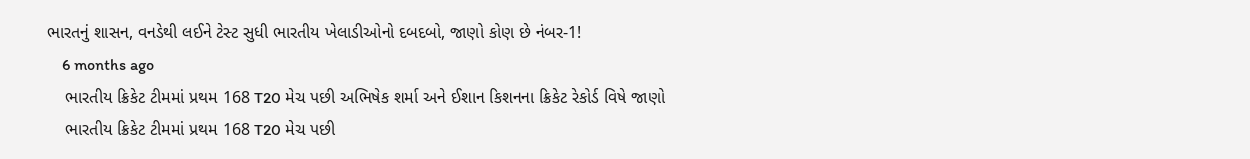ભારતનું શાસન, વનડેથી લઈને ટેસ્ટ સુધી ભારતીય ખેલાડીઓનો દબદબો, જાણો કોણ છે નંબર-1!
    6 months ago
    ભારતીય ક્રિકેટ ટીમમાં પ્રથમ 168 T20 મેચ પછી અભિષેક શર્મા અને ઈશાન કિશનના ક્રિકેટ રેકોર્ડ વિષે જાણો
    ભારતીય ક્રિકેટ ટીમમાં પ્રથમ 168 T20 મેચ પછી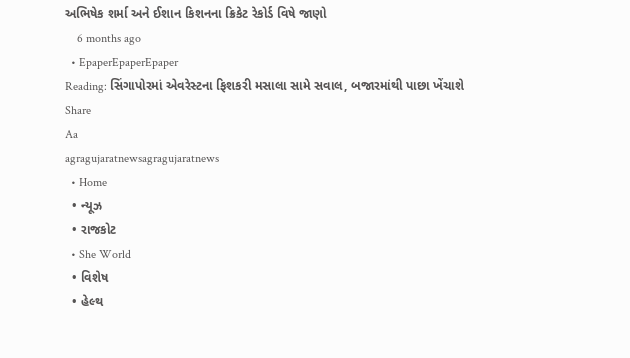અભિષેક શર્મા અને ઈશાન કિશનના ક્રિકેટ રેકોર્ડ વિષે જાણો
    6 months ago
  • EpaperEpaperEpaper
Reading: સિંગાપોરમાં એવરેસ્ટના ફિશકરી મસાલા સામે સવાલ, બજારમાંથી પાછા ખેંચાશે
Share
Aa
agragujaratnewsagragujaratnews
  • Home
  • ન્યૂઝ
  • રાજકોટ
  • She World
  • વિશેષ
  • હેલ્થ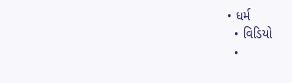• ધર્મ
  • વિડિયો
  •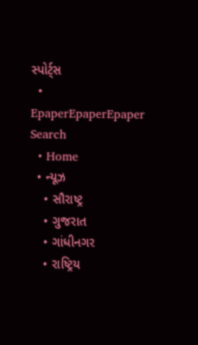સ્પોર્ટ્સ
  • EpaperEpaperEpaper
Search
  • Home
  • ન્યૂઝ
    • સૌરાષ્ટ્ર
    • ગુજરાત
    • ગાંધીનગર
    • રાષ્ટ્રિય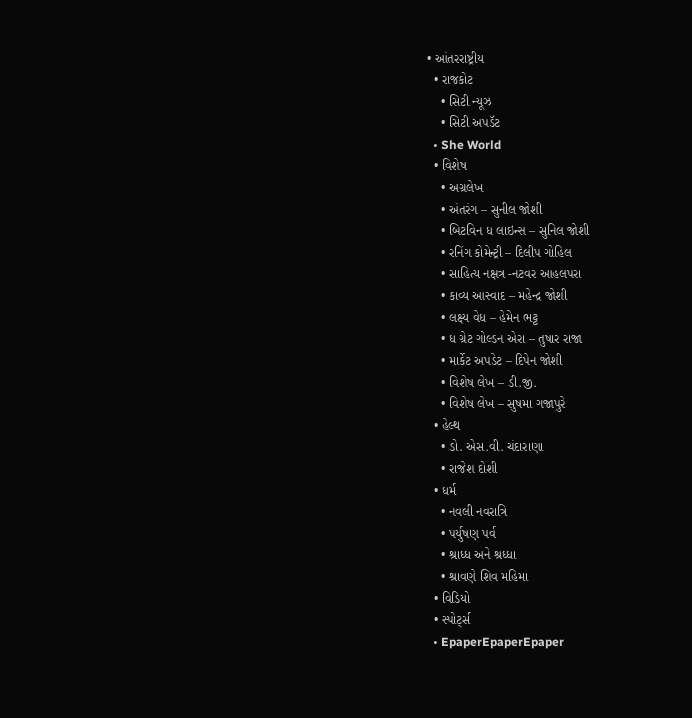• આંતરરાષ્ટ્રીય
  • રાજકોટ
    • સિટી ન્યૂઝ
    • સિટી અપડૅટ
  • She World
  • વિશેષ
    • અગ્રલેખ
    • અંતરંગ – સુનીલ જોશી
    • બિટવિન ધ લાઇન્સ – સુનિલ જોશી
    • રનિંગ કોમેન્ટ્રી – દિલીપ ગોહિલ
    • સાહિત્ય નક્ષત્ર -નટવર આહલપરા
    • કાવ્ય આસ્વાદ – મહેન્દ્ર જોશી
    • લક્ષ્ય વેધ – હેમેન ભટ્ટ
    • ધ ગ્રેટ ગોલ્ડન એરા – તુષાર રાજા
    • માર્કેટ અપડેટ – દિપેન જોશી
    • વિશેષ લેખ – ડી.જી.
    • વિશેષ લેખ – સુષમા ગજાપુરે
  • હેલ્થ
    • ડો. એસ.વી. ચંદારાણા
    • રાજેશ દોશી
  • ધર્મ
    • નવલી નવરાત્રિ
    • પર્યુષણ પર્વ
    • શ્રાધ્ધ અને શ્રધ્ધા
    • શ્રાવણે શિવ મહિમા
  • વિડિયો
  • સ્પોર્ટ્સ
  • EpaperEpaperEpaper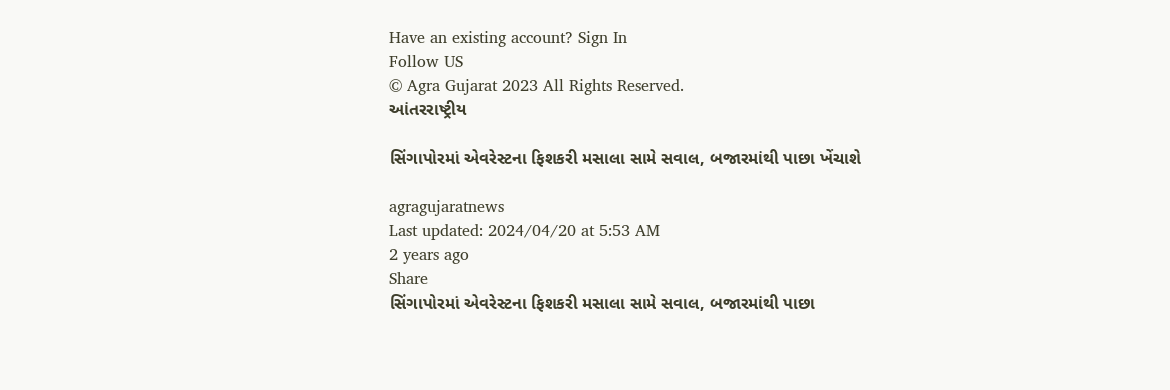Have an existing account? Sign In
Follow US
© Agra Gujarat 2023 All Rights Reserved.
આંતરરાષ્ટ્રીય

સિંગાપોરમાં એવરેસ્ટના ફિશકરી મસાલા સામે સવાલ, બજારમાંથી પાછા ખેંચાશે

agragujaratnews
Last updated: 2024/04/20 at 5:53 AM
2 years ago
Share
સિંગાપોરમાં એવરેસ્ટના ફિશકરી મસાલા સામે સવાલ, બજારમાંથી પાછા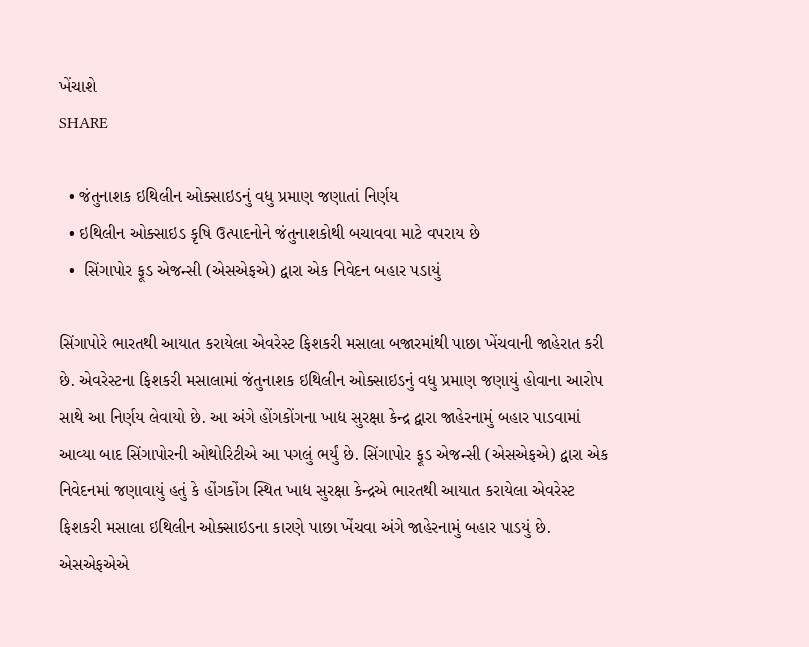ખેંચાશે
SHARE

  • જંતુનાશક ઇથિલીન ઓક્સાઇડનું વધુ પ્રમાણ જણાતાં નિર્ણય
  • ઇથિલીન ઓક્સાઇડ કૃષિ ઉત્પાદનોને જંતુનાશકોથી બચાવવા માટે વપરાય છે
  •  સિંગાપોર ફૂડ એજન્સી (એસએફએ) દ્વારા એક નિવેદન બહાર પડાયું

સિંગાપોરે ભારતથી આયાત કરાયેલા એવરેસ્ટ ફિશકરી મસાલા બજારમાંથી પાછા ખેંચવાની જાહેરાત કરી છે. એવરેસ્ટના ફિશકરી મસાલામાં જંતુનાશક ઇથિલીન ઓક્સાઇડનું વધુ પ્રમાણ જણાયું હોવાના આરોપ સાથે આ નિર્ણય લેવાયો છે. આ અંગે હોંગકોંગના ખાદ્ય સુરક્ષા કેન્દ્ર દ્વારા જાહેરનામું બહાર પાડવામાં આવ્યા બાદ સિંગાપોરની ઓથોરિટીએ આ પગલું ભર્યું છે. સિંગાપોર ફૂડ એજન્સી (એસએફએ) દ્વારા એક નિવેદનમાં જણાવાયું હતું કે હોંગકોંગ સ્થિત ખાદ્ય સુરક્ષા કેન્દ્રએ ભારતથી આયાત કરાયેલા એવરેસ્ટ ફિશકરી મસાલા ઇથિલીન ઓક્સાઇડના કારણે પાછા ખેંચવા અંગે જાહેરનામું બહાર પાડયું છે. એસએફએએ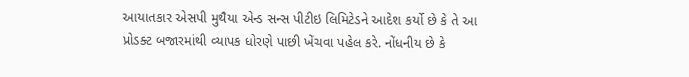આયાતકાર એસપી મુથૈયા એન્ડ સન્સ પીટીઇ લિમિટેડને આદેશ કર્યો છે કે તે આ પ્રોડક્ટ બજારમાંથી વ્યાપક ધોરણે પાછી ખેંચવા પહેલ કરે. નોંધનીય છે કે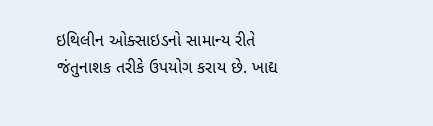ઇથિલીન ઓક્સાઇડનો સામાન્ય રીતે જંતુનાશક તરીકે ઉપયોગ કરાય છે. ખાદ્ય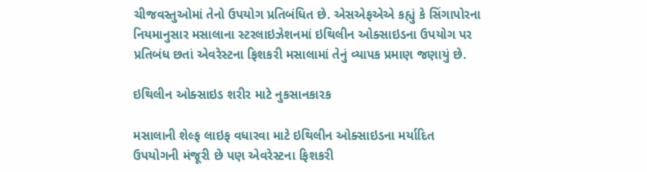ચીજવસ્તુઓમાં તેનો ઉપયોગ પ્રતિબંધિત છે. એસએફએએ કહ્યું કે સિંગાપોરના નિયમાનુસાર મસાલાના સ્ટરલાઇઝેશનમાં ઇથિલીન ઓક્સાઇડના ઉપયોગ પર પ્રતિબંધ છતાં એવરેસ્ટના ફિશકરી મસાલામાં તેનું વ્યાપક પ્રમાણ જણાયું છે.

ઇથિલીન ઓક્સાઇડ શરીર માટે નુકસાનકારક

મસાલાની શેલ્ફ લાઇફ વધારવા માટે ઇથિલીન ઓક્સાઇડના મર્યાદિત ઉપયોગની મંજૂરી છે પણ એવરેસ્ટના ફિશકરી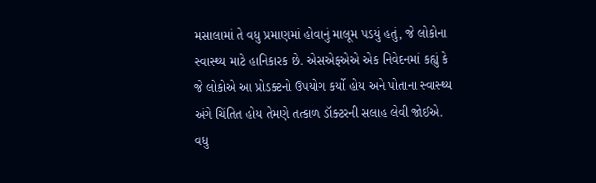મસાલામાં તે વધુ પ્રમાણમાં હોવાનું માલૂમ પડયું હતું, જે લોકોના સ્વાસ્થ્ય માટે હાનિકારક છે. એસએફએએ એક નિવેદનમાં કહ્યું કે જે લોકોએ આ પ્રોડક્ટનો ઉપયોગ કર્યો હોય અને પોતાના સ્વાસ્થ્ય અંગે ચિંતિત હોય તેમણે તત્કાળ ડૉક્ટરની સલાહ લેવી જોઈએ. વધુ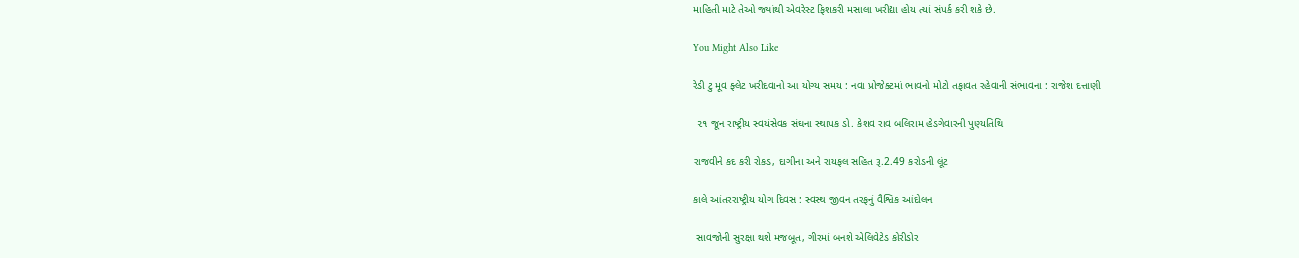માહિતી માટે તેઓ જ્યાંથી એવરેસ્ટ ફિશકરી મસાલા ખરીદ્યા હોય ત્યાં સંપર્ક કરી શકે છે.

You Might Also Like

રેડી ટુ મૂવ ફ્લેટ ખરીદવાનો આ યોગ્ય સમય : નવા પ્રોજેક્ટમાં ભાવનો મોટો તફાવત રહેવાની સંભાવના : રાજેશ દત્તાણી

 ૨૧ જૂન રાષ્ટ્રીય સ્વયંસેવક સંઘના સ્થાપક ડો. કેશવ રાવ બલિરામ હેડગેવારની પુણ્યતિથિ

રાજવીને કદ કરી રોકડ, દાગીના અને રાયફલ સહિત રૂ.2.49 કરોડની લૂંટ

કાલે આંતરરાષ્ટ્રીય યોગ દિવસ : સ્વસ્થ જીવન તરફનું વૈશ્વિક આંદોલન

 સાવજોની સુરક્ષા થશે મજબૂત, ગીરમાં બનશે એલિવેટેડ કોરીડોર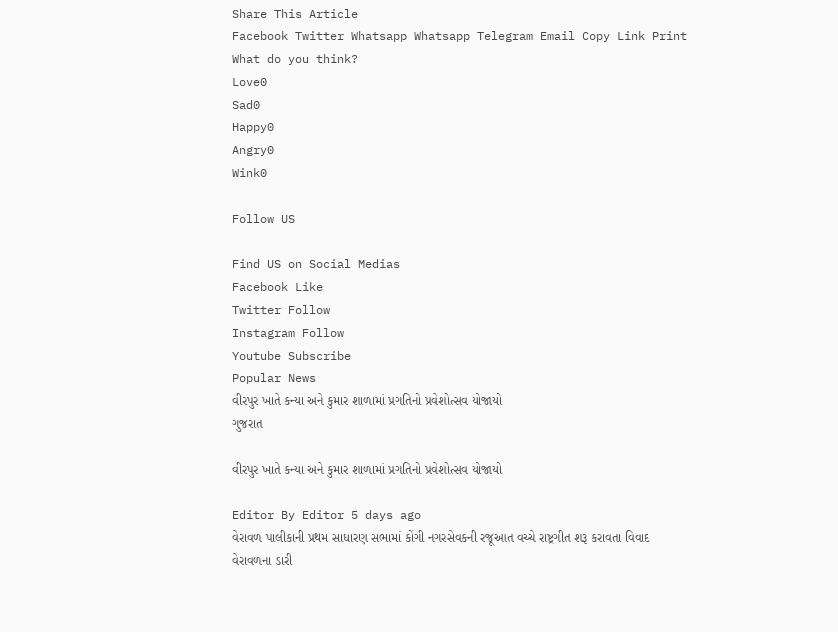Share This Article
Facebook Twitter Whatsapp Whatsapp Telegram Email Copy Link Print
What do you think?
Love0
Sad0
Happy0
Angry0
Wink0

Follow US

Find US on Social Medias
Facebook Like
Twitter Follow
Instagram Follow
Youtube Subscribe
Popular News
વીરપુર ખાતે કન્યા અને કુમાર શાળામાં પ્રગતિનો પ્રવેશોત્સવ યોજાયો
ગુજરાત

વીરપુર ખાતે કન્યા અને કુમાર શાળામાં પ્રગતિનો પ્રવેશોત્સવ યોજાયો

Editor By Editor 5 days ago
વેરાવળ પાલીકાની પ્રથમ સાધારણ સભામાં કોંગી નગરસેવકની રજૂઆત વચ્ચે રાષ્ટ્રગીત શરૂ કરાવતા વિવાદ
વેરાવળના ડારી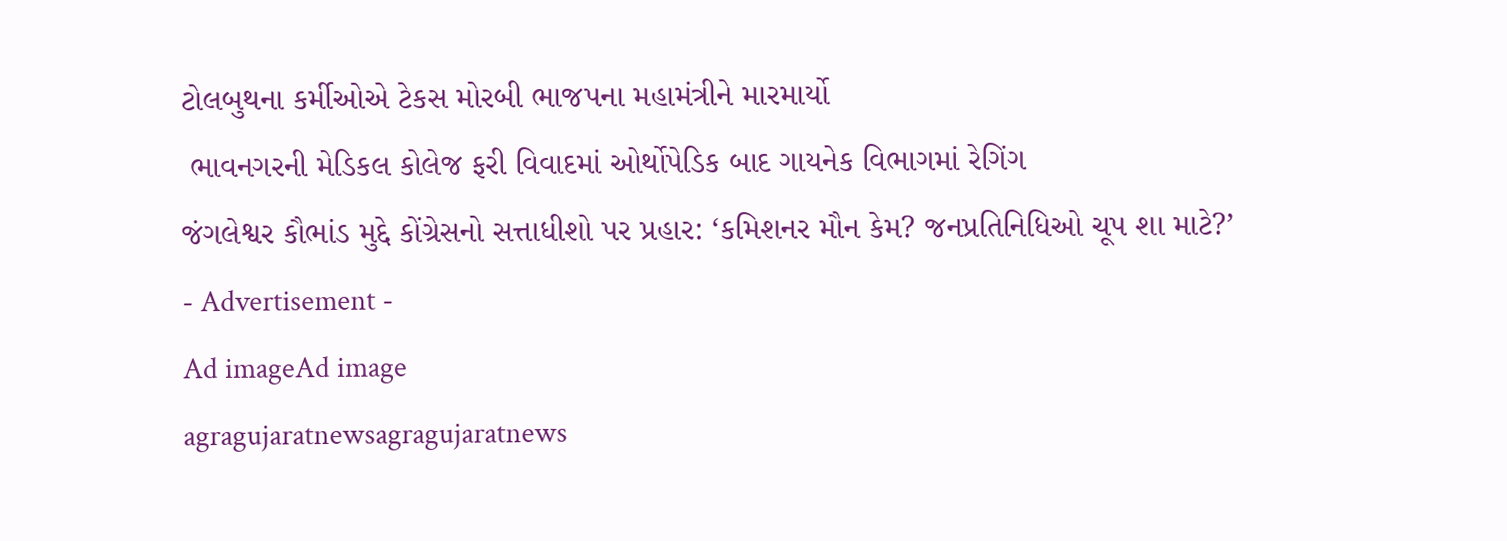ટોલબુથના કર્મીઓએ ટેકસ મોરબી ભાજપના મહામંત્રીને મારમાર્યો
 ભાવનગરની મેડિકલ કોલેજ ફરી વિવાદમાં ઓર્થોપેડિક બાદ ગાયનેક વિભાગમાં રેગિંગ
જંગલેશ્વર કૌભાંડ મુદ્દે કોંગ્રેસનો સત્તાધીશો પર પ્રહાર: ‘કમિશનર મૌન કેમ? જનપ્રતિનિધિઓ ચૂપ શા માટે?’
- Advertisement -
Ad imageAd image
agragujaratnewsagragujaratnews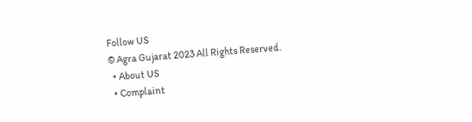Follow US
© Agra Gujarat 2023 All Rights Reserved.
  • About US
  • Complaint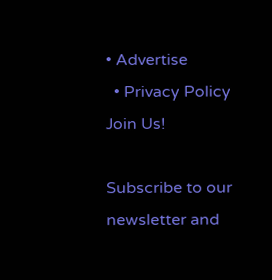• Advertise
  • Privacy Policy
Join Us!

Subscribe to our newsletter and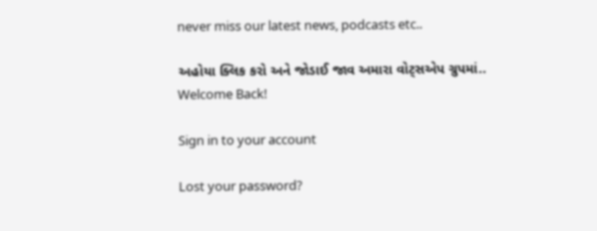never miss our latest news, podcasts etc..

અહોયા ક્લિક કરો અને જોડાઈ જાવ અમારા વોટ્સએપ ગ્રુપમાં..
Welcome Back!

Sign in to your account

Lost your password?